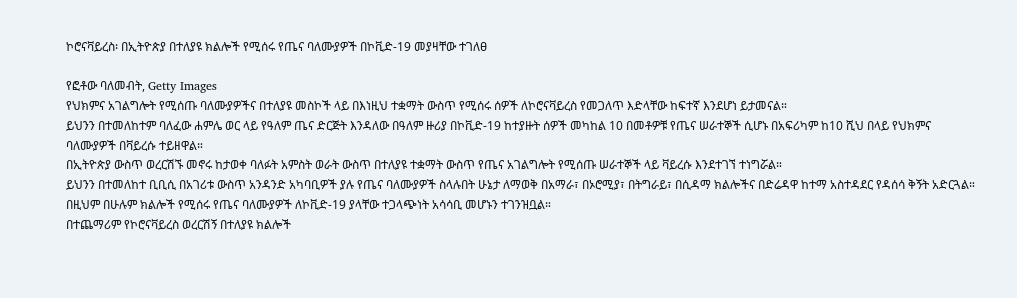ኮሮናቫይረስ፡ በኢትዮጵያ በተለያዩ ክልሎች የሚሰሩ የጤና ባለሙያዎች በኮቪድ-19 መያዛቸው ተገለፀ

የፎቶው ባለመብት, Getty Images
የህክምና አገልግሎት የሚሰጡ ባለሙያዎችና በተለያዩ መስኮች ላይ በእነዚህ ተቋማት ውስጥ የሚሰሩ ሰዎች ለኮሮናቫይረስ የመጋለጥ እድላቸው ከፍተኛ እንደሆነ ይታመናል።
ይህንን በተመለከተም ባለፈው ሐምሌ ወር ላይ የዓለም ጤና ድርጅት እንዳለው በዓለም ዙሪያ በኮቪድ-19 ከተያዙት ሰዎች መካከል 10 በመቶዎቹ የጤና ሠራተኞች ሲሆኑ በአፍሪካም ከ10 ሺህ በላይ የህክምና ባለሙያዎች በቫይረሱ ተይዘዋል።
በኢትዮጵያ ውስጥ ወረርሽኙ መኖሩ ከታወቀ ባለፉት አምስት ወራት ውስጥ በተለያዩ ተቋማት ውስጥ የጤና አገልግሎት የሚሰጡ ሠራተኞች ላይ ቫይረሱ እንደተገኘ ተነግሯል።
ይህንን በተመለከተ ቢቢሲ በአገሪቱ ውስጥ አንዳንድ አካባቢዎች ያሉ የጤና ባለሙያዎች ስላሉበት ሁኔታ ለማወቅ በአማራ፣ በኦሮሚያ፣ በትግራይ፣ በሲዳማ ክልሎችና በድሬዳዋ ከተማ አስተዳደር የዳሰሳ ቅኝት አድርጓል። በዚህም በሁሉም ክልሎች የሚሰሩ የጤና ባለሙያዎች ለኮቪድ-19 ያላቸው ተጋላጭነት አሳሳቢ መሆኑን ተገንዝቧል።
በተጨማሪም የኮሮናቫይረስ ወረርሽኝ በተለያዩ ክልሎች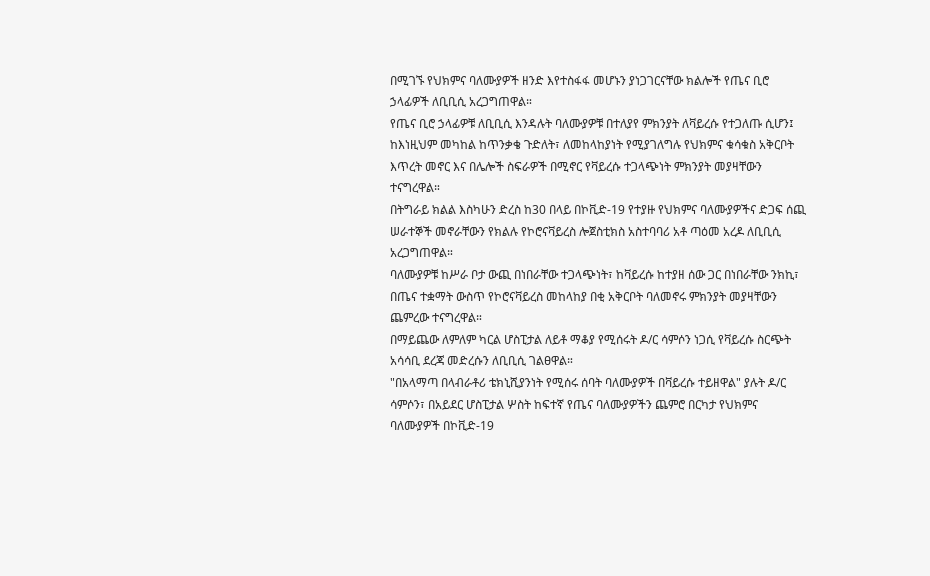በሚገኙ የህክምና ባለሙያዎች ዘንድ እየተስፋፋ መሆኑን ያነጋገርናቸው ክልሎች የጤና ቢሮ ኃላፊዎች ለቢቢሲ አረጋግጠዋል።
የጤና ቢሮ ኃላፊዎቹ ለቢቢሲ እንዳሉት ባለሙያዎቹ በተለያየ ምክንያት ለቫይረሱ የተጋለጡ ሲሆን፤ ከእነዚህም መካከል ከጥንቃቄ ጉድለት፣ ለመከላከያነት የሚያገለግሉ የህክምና ቁሳቁስ አቅርቦት እጥረት መኖር እና በሌሎች ስፍራዎች በሚኖር የቫይረሱ ተጋላጭነት ምክንያት መያዛቸውን ተናግረዋል።
በትግራይ ክልል እስካሁን ድረስ ከ30 በላይ በኮቪድ-19 የተያዙ የህክምና ባለሙያዎችና ድጋፍ ሰጪ ሠራተኞች መኖራቸውን የክልሉ የኮሮናቫይረስ ሎጀስቲክስ አስተባባሪ አቶ ጣዕመ አረዶ ለቢቢሲ አረጋግጠዋል።
ባለሙያዎቹ ከሥራ ቦታ ውጪ በነበራቸው ተጋላጭነት፣ ከቫይረሱ ከተያዘ ሰው ጋር በነበራቸው ንክኪ፣ በጤና ተቋማት ውስጥ የኮሮናቫይረስ መከላከያ በቂ አቅርቦት ባለመኖሩ ምክንያት መያዛቸውን ጨምረው ተናግረዋል።
በማይጨው ለምለም ካርል ሆስፒታል ለይቶ ማቆያ የሚሰሩት ዶ/ር ሳምሶን ነጋሲ የቫይረሱ ስርጭት አሳሳቢ ደረጃ መድረሱን ለቢቢሲ ገልፀዋል።
"በአላማጣ በላብራቶሪ ቴክኒሺያንነት የሚሰሩ ሰባት ባለሙያዎች በቫይረሱ ተይዘዋል" ያሉት ዶ/ር ሳምሶን፣ በአይደር ሆስፒታል ሦስት ከፍተኛ የጤና ባለሙያዎችን ጨምሮ በርካታ የህክምና ባለሙያዎች በኮቪድ-19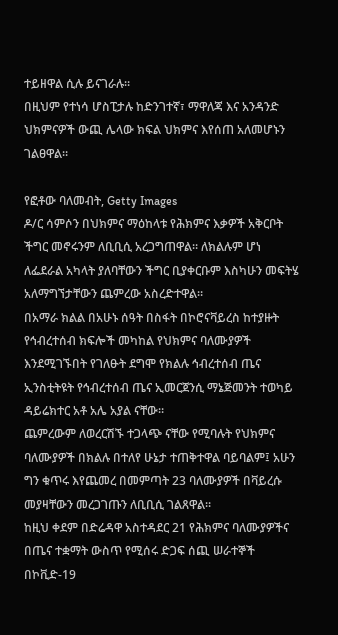ተይዘዋል ሲሉ ይናገራሉ።
በዚህም የተነሳ ሆስፒታሉ ከድንገተኛ፣ ማዋለጃ እና አንዳንድ ህክምናዎች ውጪ ሌላው ክፍል ህክምና እየሰጠ አለመሆኑን ገልፀዋል።

የፎቶው ባለመብት, Getty Images
ዶ/ር ሳምሶን በህክምና ማዕከላቱ የሕክምና እቃዎች አቅርቦት ችግር መኖሩንም ለቢቢሲ አረጋግጠዋል። ለክልሉም ሆነ ለፌደራል አካላት ያለባቸውን ችግር ቢያቀርቡም እስካሁን መፍትሄ አለማግኘታቸውን ጨምረው አስረድተዋል።
በአማራ ክልል በአሁኑ ሰዓት በስፋት በኮሮናቫይረስ ከተያዙት የኅብረተሰብ ክፍሎች መካከል የህክምና ባለሙያዎች እንደሚገኙበት የገለፁት ደግሞ የክልሉ ኅብረተሰብ ጤና ኢንስቲትዩት የኅብረተሰብ ጤና ኢመርጀንሲ ማኔጅመንት ተወካይ ዳይሬክተር አቶ አሌ አያል ናቸው።
ጨምረውም ለወረርሽኙ ተጋላጭ ናቸው የሚባሉት የህክምና ባለሙያዎች በክልሉ በተለየ ሁኔታ ተጠቅተዋል ባይባልም፤ አሁን ግን ቁጥሩ እየጨመረ በመምጣት 23 ባለሙያዎች በቫይረሱ መያዛቸውን መረጋገጡን ለቢቢሲ ገልጸዋል።
ከዚህ ቀደም በድሬዳዋ አስተዳደር 21 የሕክምና ባለሙያዎችና በጤና ተቋማት ውስጥ የሚሰሩ ድጋፍ ሰጪ ሠራተኞች በኮቪድ-19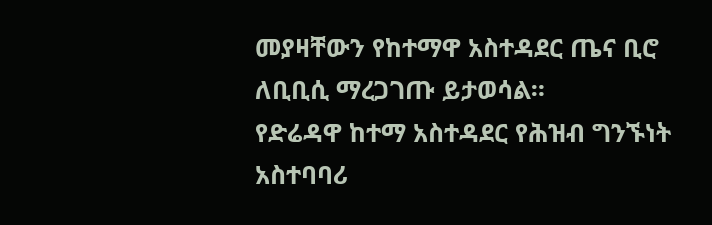መያዛቸውን የከተማዋ አስተዳደር ጤና ቢሮ ለቢቢሲ ማረጋገጡ ይታወሳል።
የድሬዳዋ ከተማ አስተዳደር የሕዝብ ግንኙነት አስተባባሪ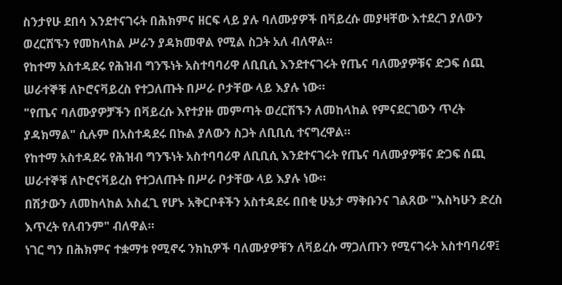ስንታየሁ ደበሳ እንደተናገሩት በሕክምና ዘርፍ ላይ ያሉ ባለሙያዎች በቫይረሱ መያዛቸው እተደረገ ያለውን ወረርሽኙን የመከላከል ሥራን ያዳክመዋል የሚል ስጋት አለ ብለዋል።
የከተማ አስተዳደሩ የሕዝብ ግንኙነት አስተባባሪዋ ለቢቢሲ እንደተናገሩት የጤና ባለሙያዎቹና ድጋፍ ሰጪ ሠራተኞቹ ለኮሮናቫይረስ የተጋለጡት በሥራ ቦታቸው ላይ እያሉ ነው።
"የጤና ባለሙያዎቻችን በቫይረሱ እየተያዙ መምጣት ወረርሽኙን ለመከላከል የምናደርገውን ጥረት ያዳክማል" ሲሉም በአስተዳደሩ በኩል ያለውን ስጋት ለቢቢሲ ተናግረዋል።
የከተማ አስተዳደሩ የሕዝብ ግንኙነት አስተባባሪዋ ለቢቢሲ እንደተናገሩት የጤና ባለሙያዎቹና ድጋፍ ሰጪ ሠራተኞቹ ለኮሮናቫይረስ የተጋለጡት በሥራ ቦታቸው ላይ እያሉ ነው።
በሽታውን ለመከላከል አስፈጊ የሆኑ አቅርቦቶችን አስተዳደሩ በበቂ ሁኔታ ማቅቡንና ገልጸው "እስካሁን ድረስ እጥረት የለብንም" ብለዋል።
ነገር ግን በሕክምና ተቋማቱ የሚኖሩ ንክኪዎች ባለሙያዎቹን ለቫይረሱ ማጋለጡን የሚናገሩት አስተባባሪዋ፤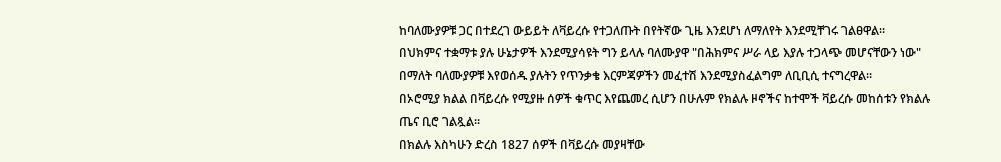ከባለሙያዎቹ ጋር በተደረገ ውይይት ለቫይረሱ የተጋለጡት በየትኛው ጊዜ እንደሆነ ለማለየት እንደሚቸገሩ ገልፀዋል።
በህክምና ተቋማቱ ያሉ ሁኔታዎች እንደሚያሳዩት ግን ይላሉ ባለሙያዋ "በሕክምና ሥራ ላይ እያሉ ተጋላጭ መሆናቸውን ነው" በማለት ባለሙያዎቹ እየወሰዱ ያሉትን የጥንቃቄ እርምጃዎችን መፈተሽ እንደሚያስፈልግም ለቢቢሲ ተናግረዋል።
በኦሮሚያ ክልል በቫይረሱ የሚያዙ ሰዎች ቁጥር እየጨመረ ሲሆን በሁሉም የክልሉ ዞኖችና ከተሞች ቫይረሱ መከሰቱን የክልሉ ጤና ቢሮ ገልጿል።
በክልሉ እስካሁን ድረስ 1827 ሰዎች በቫይረሱ መያዛቸው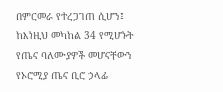በምርመራ የተረጋገጠ ሲሆን፤ ከእነዚህ መካከል 34 የሚሆኑት የጤና ባለሙያዎች መሆናቸውን የኦሮሚያ ጤና ቢሮ ኃላፊ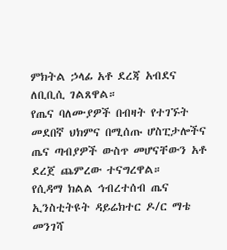ምክትል ኃላፊ አቶ ደረጃ አብደና ለቢቢሲ ገልጸዋል።
የጤና ባለሙያዎች በብዛት የተገኙት መደበኛ ህክምና በሚሰጡ ሆስፒታሎችና ጤና ጣብያዎች ውስጥ መሆናቸውን አቶ ደረጀ ጨምረው ተናግረዋል።
የሲዳማ ክልል ኅብረተሰብ ጤና ኢንስቲትዩት ዳይሬክተር ዶ/ር ማቴ መንገሻ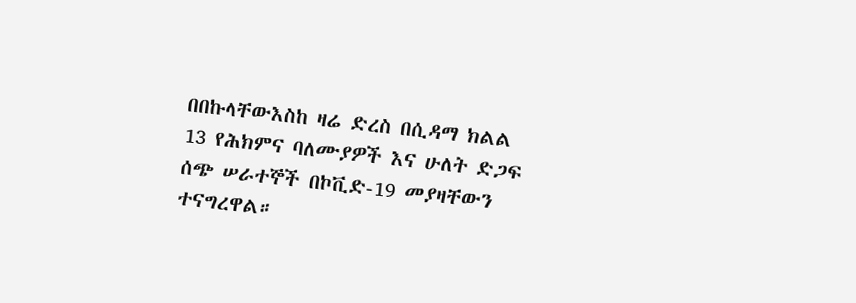በበኩላቸውእስከ ዛሬ ድረስ በሲዳማ ክልል 13 የሕክምና ባለሙያዎች እና ሁለት ድጋፍ ሰጭ ሠራተኞች በኮቪድ-19 መያዛቸውን ተናግረዋል።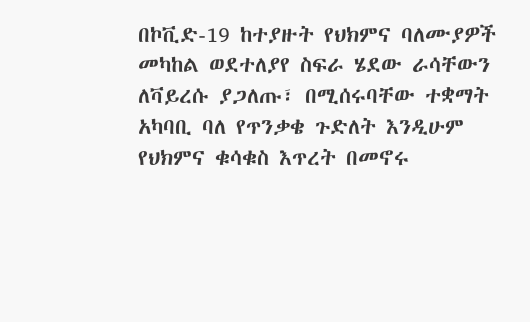በኮቪድ-19 ከተያዙት የህክምና ባለሙያዎች መካከል ወደተለያየ ስፍራ ሄደው ራሳቸውን ለቫይረሱ ያጋለጡ፣ በሚሰሩባቸው ተቋማት አካባቢ ባለ የጥንቃቄ ጉድለት እንዲሁም የህክምና ቁሳቁስ እጥረት በመኖሩ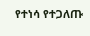የተነሳ የተጋለጡ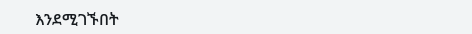እንደሚገኙበት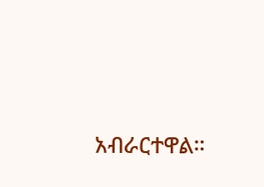አብራርተዋል።